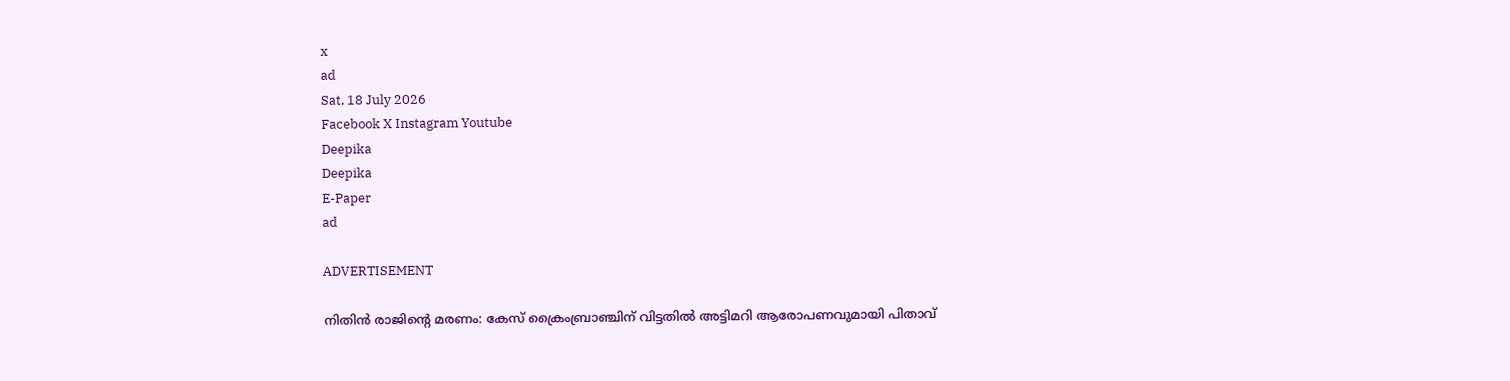x
ad
Sat, 18 July 2026
Facebook X Instagram Youtube
Deepika
Deepika
E-Paper
ad

ADVERTISEMENT

നിതിന്‍ രാജിന്‍റെ മരണം: കേസ് ക്രൈംബ്രാഞ്ചിന് വിട്ടതില്‍ അട്ടിമറി ആരോപണവുമായി പിതാവ്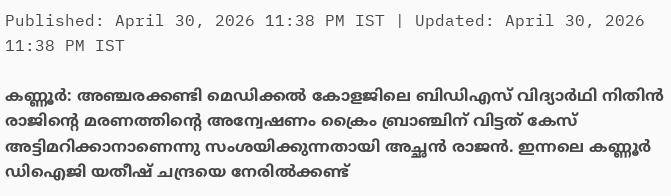Published: April 30, 2026 11:38 PM IST | Updated: April 30, 2026 11:38 PM IST

കണ്ണൂര്‍: അഞ്ചരക്കണ്ടി മെഡിക്കല്‍ കോളജിലെ ബിഡിഎസ് വിദ്യാർഥി നിതിൻ രാജിന്‍റെ മരണത്തിന്‍റെ അന്വേഷണം ക്രൈം ബ്രാഞ്ചിന് വിട്ടത് കേസ് അട്ടിമറിക്കാനാണെന്നു സംശയിക്കുന്നതായി അച്ഛൻ രാജൻ. ഇന്നലെ കണ്ണൂർ ഡിഐജി യതീഷ് ചന്ദ്രയെ നേരിൽക്കണ്ട്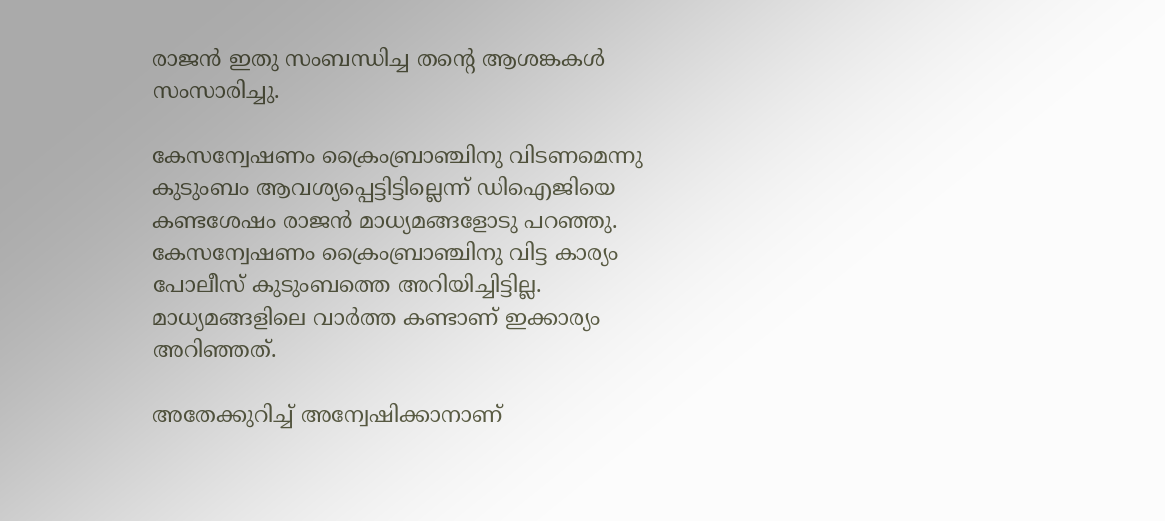രാജൻ ഇതു സംബന്ധിച്ച തന്‍റെ ആശങ്കകൾ സംസാരിച്ചു.

കേസന്വേഷണം ക്രൈംബ്രാഞ്ചിനു വിടണമെന്നു കുടുംബം ആവശ്യപ്പെട്ടിട്ടില്ലെന്ന് ഡിഐജിയെ കണ്ടശേഷം രാജൻ മാധ്യമങ്ങളോടു പറഞ്ഞു. കേസന്വേഷണം ക്രൈംബ്രാഞ്ചിനു വിട്ട കാര്യം പോലീസ് കുടുംബത്തെ അറിയിച്ചിട്ടില്ല. മാധ്യമങ്ങളിലെ വാർത്ത കണ്ടാണ് ഇക്കാര്യം അറിഞ്ഞത്.

അതേക്കുറിച്ച് അന്വേഷിക്കാനാണ്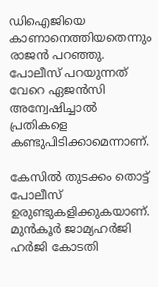ഡിഐജിയെ കാണാനെത്തിയതെന്നും രാജൻ പറഞ്ഞു. പോലീസ് പറയുന്നത് വേറെ ഏജന്‍സി അന്വേഷിച്ചാല്‍ പ്രതികളെ കണ്ടുപിടിക്കാമെന്നാണ്.

കേസില്‍ തുടക്കം തൊട്ട് പോലീസ് ഉരുണ്ടുകളിക്കുകയാണ്. മുൻകൂർ ജാമ്യഹർജി ഹർജി കോടതി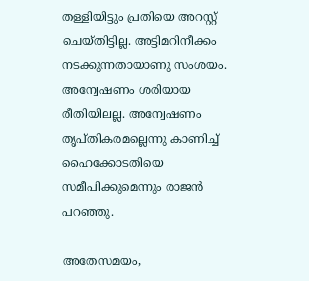തള്ളിയിട്ടും പ്രതിയെ അറസ്റ്റ് ചെയ്തിട്ടില്ല. അട്ടിമറിനീക്കം നടക്കുന്നതായാണു സംശയം. അന്വേഷണം ശരിയായ രീതിയിലല്ല. അന്വേഷണം തൃപ്തികരമല്ലെന്നു കാണിച്ച് ഹൈക്കോടതിയെ സമീപിക്കുമെന്നും രാജൻ പറഞ്ഞു.

അതേസമയം,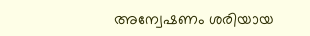അന്വേഷണം ശരിയായ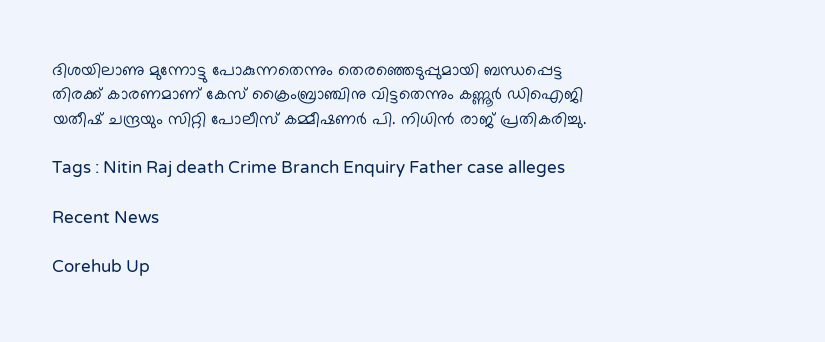ദിശയിലാണു മുന്നോട്ടു പോകുന്നതെന്നും തെരഞ്ഞെടുപ്പുമായി ബന്ധപ്പെട്ട തിരക്ക് കാരണമാണ് കേസ് ക്രൈംബ്രാഞ്ചിനു വിട്ടതെന്നും കണ്ണൂര്‍ ഡിഐജി യതീഷ് ചന്ദ്രയും സിറ്റി പോലീസ് കമ്മീഷണര്‍ പി. നിധിന്‍ രാജ് പ്രതികരിച്ചു.

Tags : Nitin Raj death Crime Branch Enquiry Father case alleges

Recent News

Corehub Up